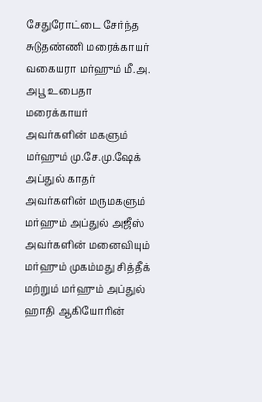சேதுரோட்டை சேர்ந்த சுடுதண்ணி மரைக்காயர் வகையரா மர்ஹும் மீ.அ. அபூ உபைதா மரைக்காயர் அவர்களின் மகளும் மர்ஹும் மு.சே.மு.ஷேக் அப்துல் காதர் அவர்களின் மருமகளும் மர்ஹும் அப்துல் அஜீஸ் அவர்களின் மனைவியும் மர்ஹும் முகம்மது சித்தீக் மற்றும் மர்ஹும் அப்துல் ஹாதி ஆகியோரின்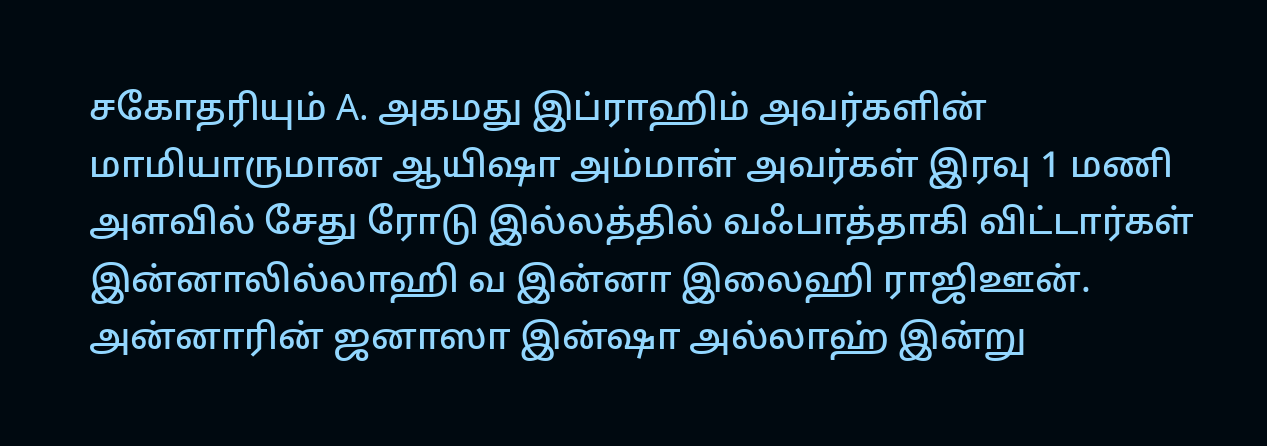சகோதரியும் A. அகமது இப்ராஹிம் அவர்களின் மாமியாருமான ஆயிஷா அம்மாள் அவர்கள் இரவு 1 மணி அளவில் சேது ரோடு இல்லத்தில் வஃபாத்தாகி விட்டார்கள்
இன்னாலில்லாஹி வ இன்னா இலைஹி ராஜிஊன்.
அன்னாரின் ஜனாஸா இன்ஷா அல்லாஹ் இன்று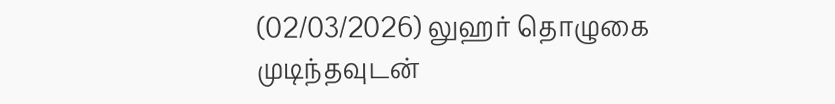(02/03/2026) லுஹர் தொழுகை முடிந்தவுடன்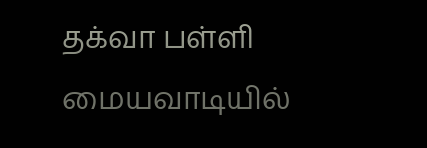தக்வா பள்ளி மையவாடியில்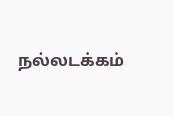நல்லடக்கம்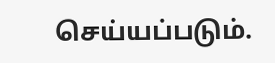செய்யப்படும்.